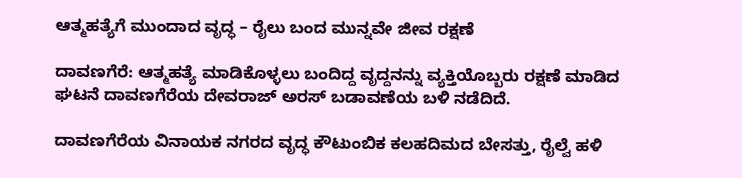ಆತ್ಮಹತ್ಯೆಗೆ ಮುಂದಾದ ವೃದ್ಧ – ರೈಲು ಬಂದ ಮುನ್ನವೇ ಜೀವ ರಕ್ಷಣೆ

ದಾವಣಗೆರೆ: ಆತ್ಮಹತ್ಯೆ ಮಾಡಿಕೊಳ್ಳಲು ಬಂದಿದ್ದ ವೃದ್ದನನ್ನು ವ್ಯಕ್ತಿಯೊಬ್ಬರು ರಕ್ಷಣೆ ಮಾಡಿದ ಘಟನೆ ದಾವಣಗೆರೆಯ ದೇವರಾಜ್ ಅರಸ್ ಬಡಾವಣೆಯ ಬಳಿ ನಡೆದಿದೆ.

ದಾವಣಗೆರೆಯ ವಿನಾಯಕ ನಗರದ ವೃದ್ಧ ಕೌಟುಂಬಿಕ ಕಲಹದಿಮದ ಬೇಸತ್ತು, ರೈಲ್ವೆ ಹಳಿ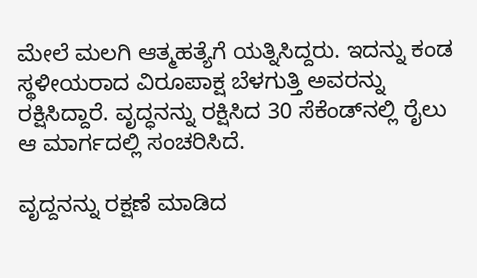ಮೇಲೆ ಮಲಗಿ ಆತ್ಮಹತ್ಯೆಗೆ ಯತ್ನಿಸಿದ್ದರು. ಇದನ್ನು ಕಂಡ ಸ್ಥಳೀಯರಾದ ವಿರೂಪಾಕ್ಷ ಬೆಳಗುತ್ತಿ ಅವರನ್ನು ರಕ್ಷಿಸಿದ್ದಾರೆ. ವೃದ್ಧನನ್ನು ರಕ್ಷಿಸಿದ 30 ಸೆಕೆಂಡ್‍ನಲ್ಲಿ ರೈಲು ಆ ಮಾರ್ಗದಲ್ಲಿ ಸಂಚರಿಸಿದೆ.

ವೃದ್ದನನ್ನು ರಕ್ಷಣೆ ಮಾಡಿದ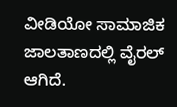ವೀಡಿಯೋ ಸಾಮಾಜಿಕ ಜಾಲತಾಣದಲ್ಲಿ ವೈರಲ್ ಆಗಿದೆ.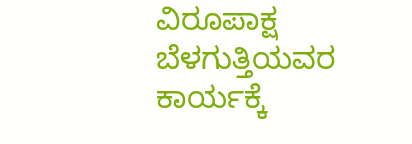ವಿರೂಪಾಕ್ಷ ಬೆಳಗುತ್ತಿಯವರ ಕಾರ್ಯಕ್ಕೆ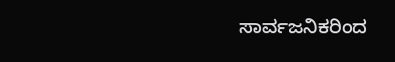ಸಾರ್ವಜನಿಕರಿಂದ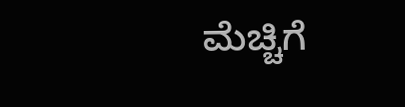ಮೆಚ್ಚಿಗೆ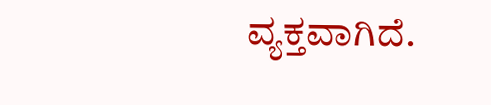ವ್ಯಕ್ತವಾಗಿದೆ.